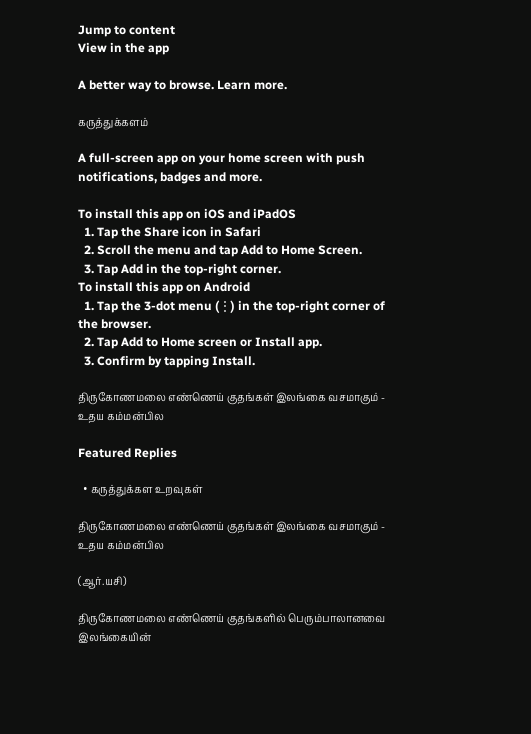Jump to content
View in the app

A better way to browse. Learn more.

கருத்துக்களம்

A full-screen app on your home screen with push notifications, badges and more.

To install this app on iOS and iPadOS
  1. Tap the Share icon in Safari
  2. Scroll the menu and tap Add to Home Screen.
  3. Tap Add in the top-right corner.
To install this app on Android
  1. Tap the 3-dot menu (⋮) in the top-right corner of the browser.
  2. Tap Add to Home screen or Install app.
  3. Confirm by tapping Install.

திருகோணமலை எண்ணெய் குதங்கள் இலங்கை வசமாகும் - உதய கம்மன்பில

Featured Replies

  • கருத்துக்கள உறவுகள்

திருகோணமலை எண்ணெய் குதங்கள் இலங்கை வசமாகும் - உதய கம்மன்பில

(ஆர்.யசி)

திருகோணமலை எண்ணெய் குதங்களில் பெரும்பாலானவை இலங்கையின்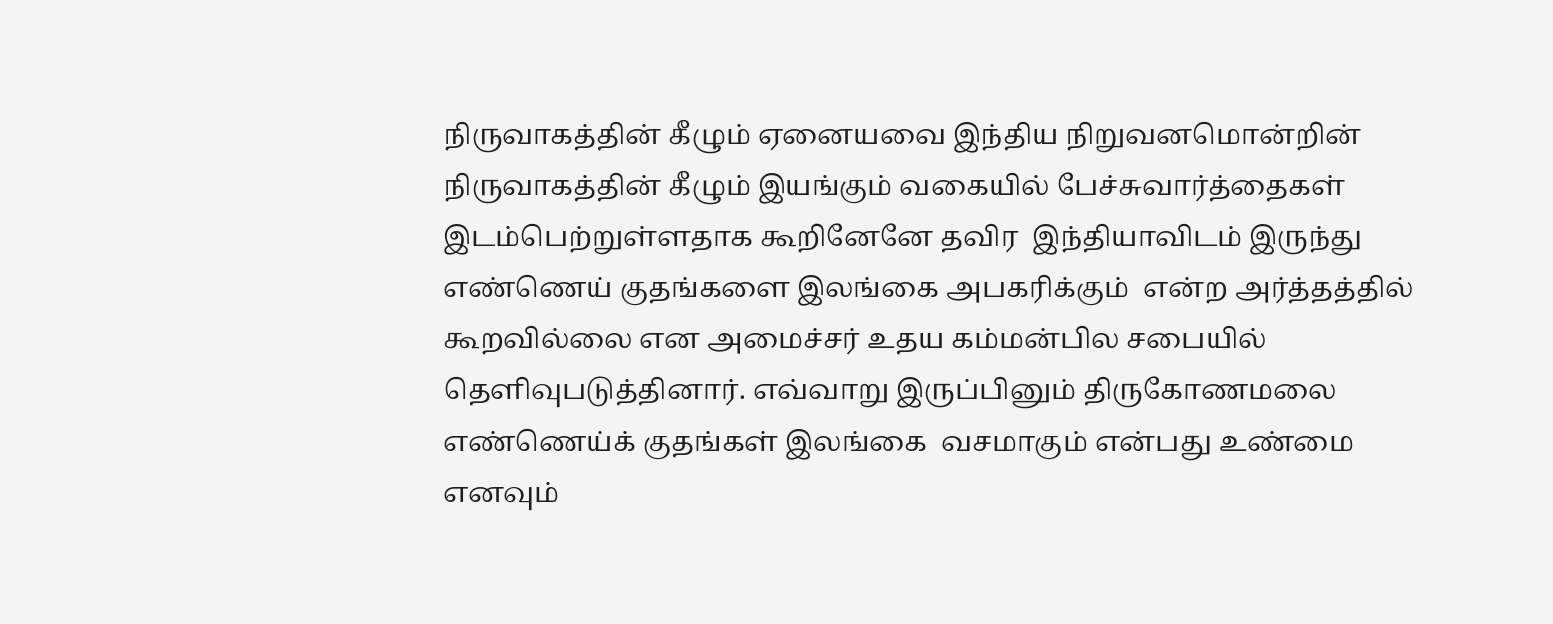நிருவாகத்தின் கீழும் ஏனையவை இந்திய நிறுவனமொன்றின் நிருவாகத்தின் கீழும் இயங்கும் வகையில் பேச்சுவார்த்தைகள் இடம்பெற்றுள்ளதாக கூறினேனே தவிர  இந்தியாவிடம் இருந்து எண்ணெய் குதங்களை இலங்கை அபகரிக்கும்  என்ற அர்த்தத்தில் கூறவில்லை என அமைச்சர் உதய கம்மன்பில சபையில் தெளிவுபடுத்தினார். எவ்வாறு இருப்பினும் திருகோணமலை எண்ணெய்க் குதங்கள் இலங்கை  வசமாகும் என்பது உண்மை எனவும்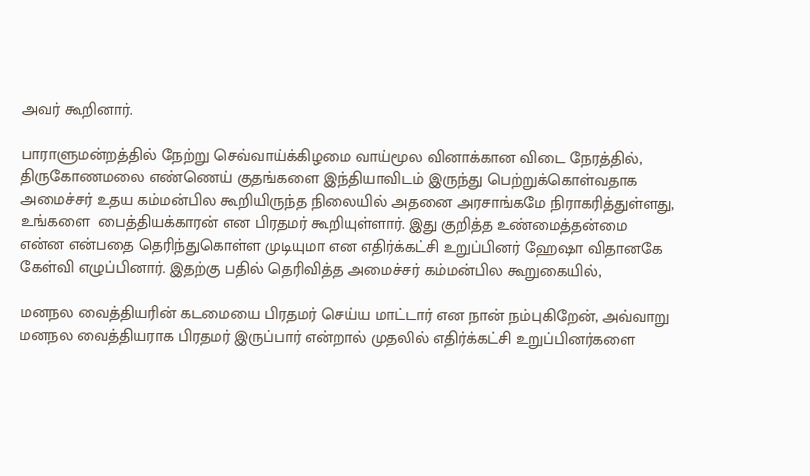அவர் கூறினார்.

பாராளுமன்றத்தில் நேற்று செவ்வாய்க்கிழமை வாய்மூல வினாக்கான விடை நேரத்தில், திருகோணமலை எண்ணெய் குதங்களை இந்தியாவிடம் இருந்து பெற்றுக்கொள்வதாக அமைச்சர் உதய கம்மன்பில கூறியிருந்த நிலையில் அதனை அரசாங்கமே நிராகரித்துள்ளது, உங்களை  பைத்தியக்காரன் என பிரதமர் கூறியுள்ளார். இது குறித்த உண்மைத்தன்மை என்ன என்பதை தெரிந்துகொள்ள முடியுமா என எதிர்க்கட்சி உறுப்பினர் ஹேஷா விதானகே கேள்வி எழுப்பினார். இதற்கு பதில் தெரிவித்த அமைச்சர் கம்மன்பில கூறுகையில்,

மனநல வைத்தியரின் கடமையை பிரதமர் செய்ய மாட்டார் என நான் நம்புகிறேன், அவ்வாறு மனநல வைத்தியராக பிரதமர் இருப்பார் என்றால் முதலில் எதிர்க்கட்சி உறுப்பினர்களை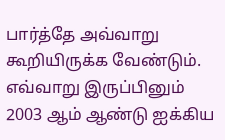பார்த்தே அவ்வாறு கூறியிருக்க வேண்டும். எவ்வாறு இருப்பினும் 2003 ஆம் ஆண்டு ஐக்கிய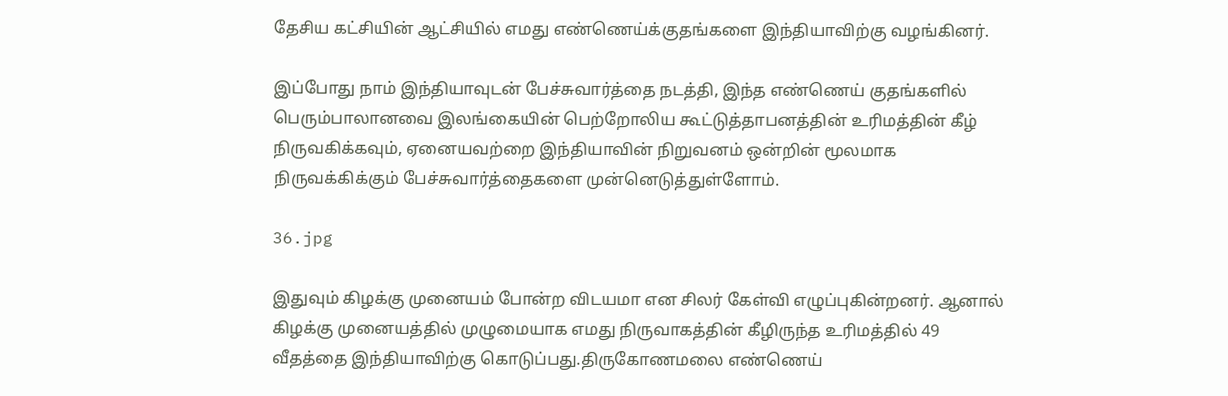தேசிய கட்சியின் ஆட்சியில் எமது எண்ணெய்க்குதங்களை இந்தியாவிற்கு வழங்கினர்.

இப்போது நாம் இந்தியாவுடன் பேச்சுவார்த்தை நடத்தி, இந்த எண்ணெய் குதங்களில் பெரும்பாலானவை இலங்கையின் பெற்றோலிய கூட்டுத்தாபனத்தின் உரிமத்தின் கீழ் நிருவகிக்கவும், ஏனையவற்றை இந்தியாவின் நிறுவனம் ஒன்றின் மூலமாக நிருவக்கிக்கும் பேச்சுவார்த்தைகளை முன்னெடுத்துள்ளோம்.

36.jpg

இதுவும் கிழக்கு முனையம் போன்ற விடயமா என சிலர் கேள்வி எழுப்புகின்றனர். ஆனால் கிழக்கு முனையத்தில் முழுமையாக எமது நிருவாகத்தின் கீழிருந்த உரிமத்தில் 49 வீதத்தை இந்தியாவிற்கு கொடுப்பது.திருகோணமலை எண்ணெய்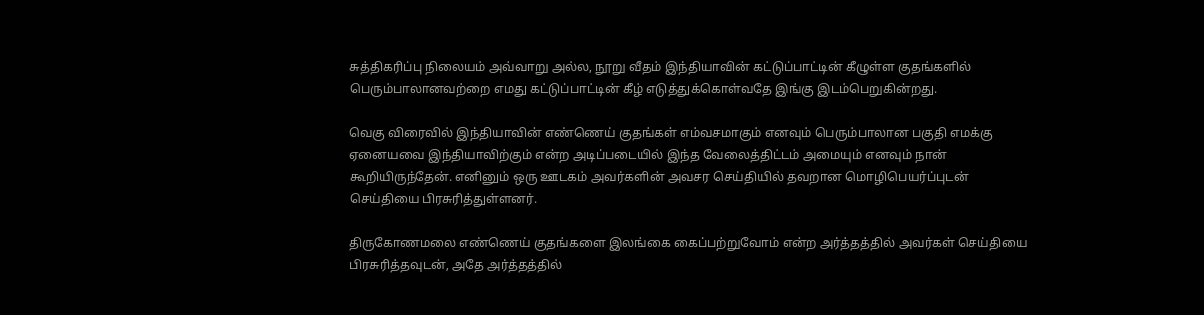சுத்திகரிப்பு நிலையம் அவ்வாறு அல்ல, நூறு வீதம் இந்தியாவின் கட்டுப்பாட்டின் கீழுள்ள குதங்களில் பெரும்பாலானவற்றை எமது கட்டுப்பாட்டின் கீழ் எடுத்துக்கொள்வதே இங்கு இடம்பெறுகின்றது.

வெகு விரைவில் இந்தியாவின் எண்ணெய் குதங்கள் எம்வசமாகும் எனவும் பெரும்பாலான பகுதி எமக்கு ஏனையவை இந்தியாவிற்கும் என்ற அடிப்படையில் இந்த வேலைத்திட்டம் அமையும் எனவும் நான் கூறியிருந்தேன். எனினும் ஒரு ஊடகம் அவர்களின் அவசர செய்தியில் தவறான மொழிபெயர்ப்புடன் செய்தியை பிரசுரித்துள்ளனர்.

திருகோணமலை எண்ணெய் குதங்களை இலங்கை கைப்பற்றுவோம் என்ற அர்த்தத்தில் அவர்கள் செய்தியை பிரசுரித்தவுடன், அதே அர்த்தத்தில்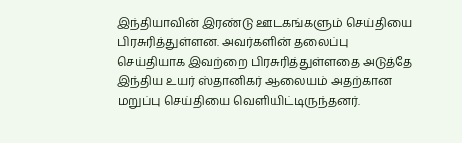இந்தியாவின் இரண்டு ஊடகங்களும் செய்தியை பிரசுரித்துள்ளன. அவர்களின் தலைப்பு செய்தியாக இவற்றை பிரசுரித்துள்ளதை அடுத்தே இந்திய உயர் ஸ்தானிகர் ஆலையம் அதற்கான மறுப்பு செய்தியை வெளியிட்டிருந்தனர்.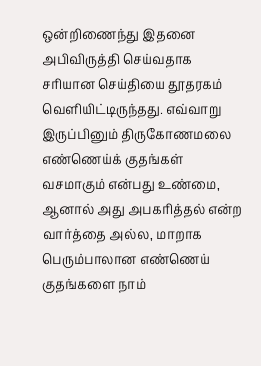ஒன்றிணைந்து இதனை அபிவிருத்தி செய்வதாக சரியான செய்தியை தூதரகம் வெளியிட்டிருந்தது. எவ்வாறு இருப்பினும் திருகோணமலை எண்ணெய்க் குதங்கள் வசமாகும் என்பது உண்மை, ஆனால் அது அபகரித்தல் என்ற வார்த்தை அல்ல, மாறாக பெரும்பாலான எண்ணெய் குதங்களை நாம்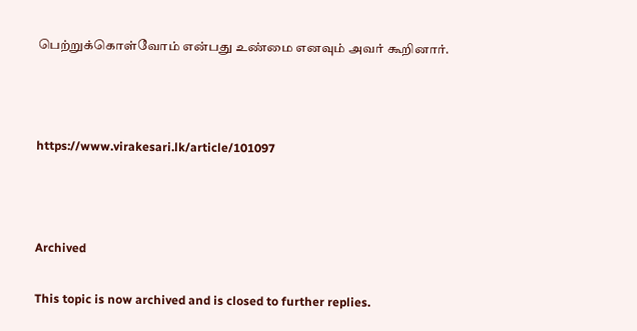பெற்றுக்கொள்வோம் என்பது உண்மை எனவும் அவர் கூறினார்.



https://www.virakesari.lk/article/101097



Archived

This topic is now archived and is closed to further replies.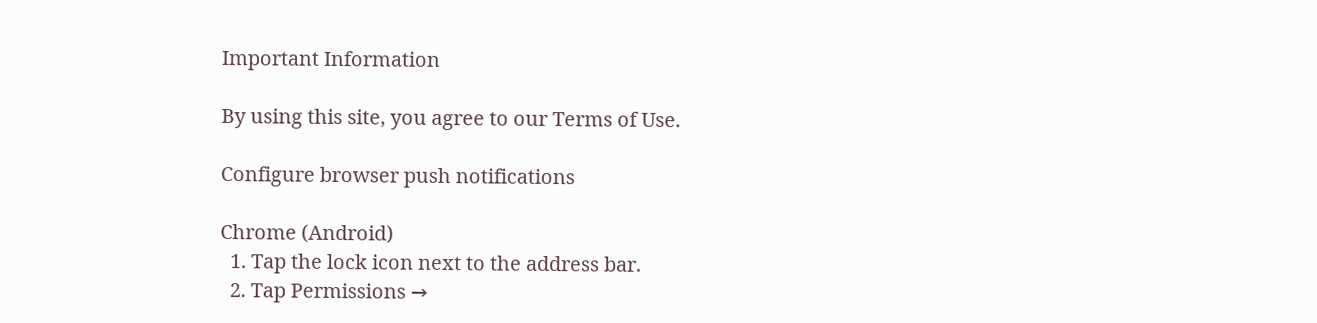Important Information

By using this site, you agree to our Terms of Use.

Configure browser push notifications

Chrome (Android)
  1. Tap the lock icon next to the address bar.
  2. Tap Permissions →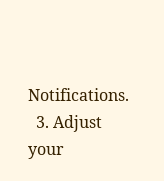Notifications.
  3. Adjust your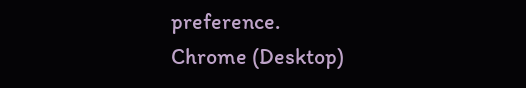preference.
Chrome (Desktop)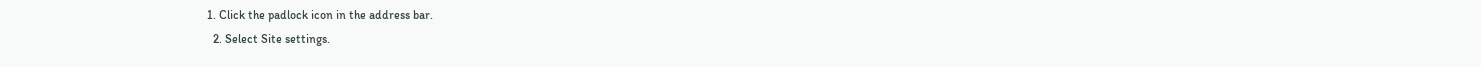1. Click the padlock icon in the address bar.
  2. Select Site settings.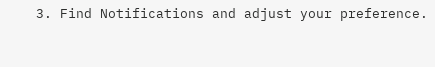3. Find Notifications and adjust your preference.